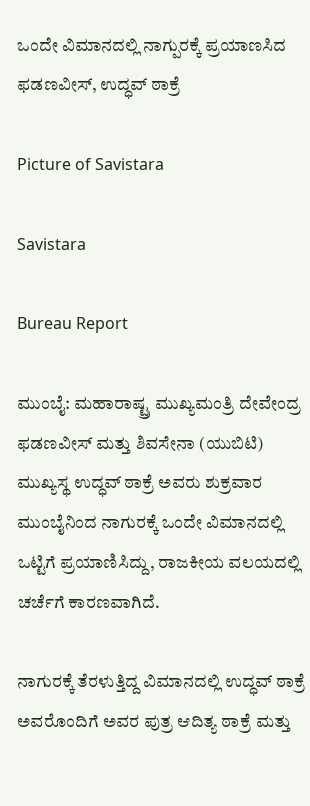ಒಂದೇ ವಿಮಾನದಲ್ಲಿ ನಾಗ್ಪುರಕ್ಕೆ ಪ್ರಯಾಣಸಿದ ಫಡಣವೀಸ್, ಉದ್ಧವ್ ಠಾಕ್ರೆ

Picture of Savistara

Savistara

Bureau Report

ಮುಂಬೈ: ಮಹಾರಾಷ್ಟ್ರ ಮುಖ್ಯಮಂತ್ರಿ ದೇವೇಂದ್ರ ಫಡಣವೀಸ್ ಮತ್ತು ಶಿವಸೇನಾ (ಯುಬಿಟಿ) ಮುಖ್ಯಸ್ಥ ಉದ್ಧವ್ ಠಾಕ್ರೆ ಅವರು ಶುಕ್ರವಾರ ಮುಂಬೈನಿಂದ ನಾಗುರಕ್ಕೆ ಒಂದೇ ವಿಮಾನದಲ್ಲಿ ಒಟ್ಟಿಗೆ ಪ್ರಯಾಣಿಸಿದ್ದು, ರಾಜಕೀಯ ವಲಯದಲ್ಲಿ ಚರ್ಚೆಗೆ ಕಾರಣವಾಗಿದೆ.

ನಾಗುರಕ್ಕೆ ತೆರಳುತ್ತಿದ್ದ ವಿಮಾನದಲ್ಲಿ ಉದ್ಧವ್ ಠಾಕ್ರೆ ಅವರೊಂದಿಗೆ ಅವರ ಪುತ್ರ ಆದಿತ್ಯ ಠಾಕ್ರೆ ಮತ್ತು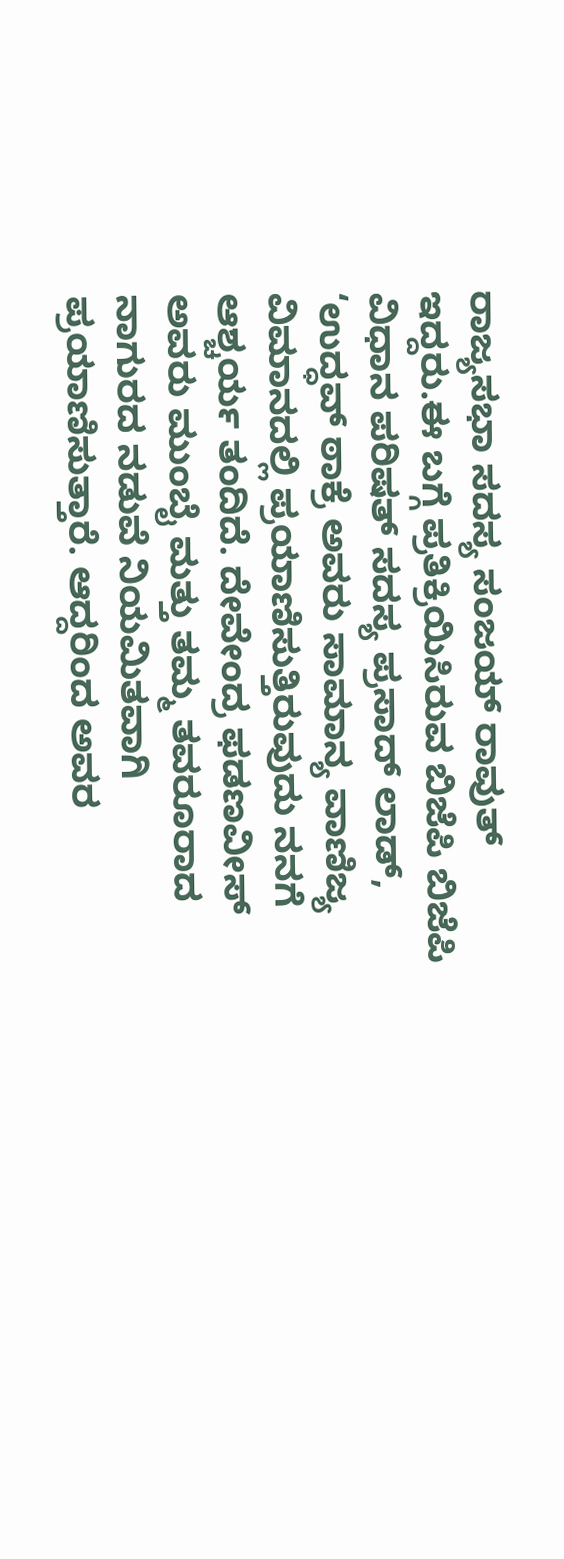ರಾಜ್ಯಸಭಾ ಸದಸ್ಯ ಸಂಜಯ್ ರಾವುತ್ ಇದ್ದರು.ಈ ಬಗ್ಗೆ ಪ್ರತಿಕ್ರಿಯಿಸಿರುವ ಬಿಜೆಪಿ ಬಿಜೆಪಿ ವಿಧಾನ ಪರಿಷತ್‌ ಸದಸ್ಯ ಪ್ರಸಾದ್ ಲಾಡ್, ‘ಉದ್ಧವ್ ಠಾಕ್ರೆ ಅವರು ಸಾಮಾನ್ಯ ವಾಣಿಜ್ಯ ವಿಮಾನದಲ್ಲಿ ಪ್ರಯಾಣಿಸುತ್ತಿರುವುದು ನನಗೆ ಆಶ್ಚರ್ಯ ತಂದಿದೆ. ದೇವೇಂದ್ರ ಫಡಣವೀಸ್ ಅವರು ಮುಂಬೈ ಮತ್ತು ತಮ್ಮ ತವರೂರಾದ ನಾಗುರದ ನಡುವೆ ನಿಯಮಿತವಾಗಿ ಪ್ರಯಾಣಿಸುತ್ತಾರೆ. ಆದ್ದರಿಂದ ಅವರ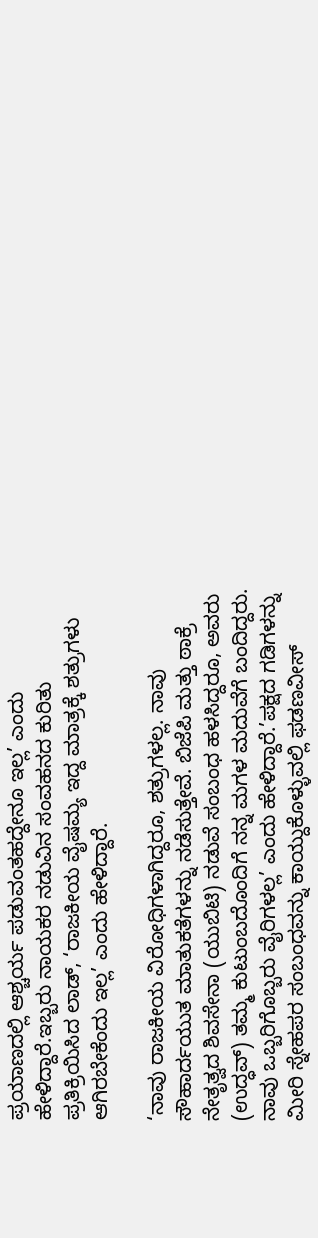ಪ್ರಯಾಣದಲ್ಲಿ ಆಶ್ಚರ್ಯ ಪಡುವಂತಹದ್ದೇನೂ ಇಲ್ಲ’ ಎಂದು ಹೇಳಿದ್ದಾರೆ.ಇಬ್ಬರು ನಾಯಕರ ನಡುವಿನ ಸಂವಹನದ ಕುರಿತು ಪ್ರತಿಕ್ರಿಯಿಸಿದ ಲಾಡ್, ‘ರಾಜಕೀಯ ವೈಷಮ್ಯ ಇದ್ದ ಮಾತ್ರಕ್ಕೆ ಶತ್ರುಗಳು ಆಗಿರಬೇಕೆಂದು ಇಲ್ಲ’ ಎಂದು ಹೇಳಿದ್ದಾರೆ.

‘ನಾವು ರಾಜಕೀಯ ವಿರೋಧಿಗಳಾಗಿದ್ದರೂ, ಶತ್ರುಗಳಲ್ಲ. ನಾವು ಸೌಹಾರ್ದಯುತ ಮಾತುಕತೆಗಳನ್ನು ನಡೆಸುತ್ತೇವೆ. ಬಿಜೆಪಿ ಮತ್ತು ಠಾಕ್ರೆ ನೇತೃತ್ವದ ಶಿವಸೇನಾ (ಯುಬಿಟಿ) ನಡುವೆ ಸಂಬಂಧ ಹಳಸಿದ್ದರೂ, ಅವರು (ಉದ್ಧವ್) ತಮ್ಮ ಕುಟುಂಬದೊಂದಿಗೆ ನನ್ನ ಮಗಳ ಮದುವೆಗೆ ಬಂದಿದ್ದರು. ನಾವು ಒಬ್ಬರಿಗೊಬ್ಬರು ವೈರಿಗಳಲ್ಲ’ ಎಂದು ಹೇಳಿದ್ದಾರೆ.’ಪಕ್ಷದ ಗಡಿಗಳನ್ನು ಮೀರಿ ಸ್ನೇಹಪರ ಸಂಬಂಧವನ್ನು ಕಾಯ್ದುಕೊಳ್ಳುವಲ್ಲಿ ಫಡಣವೀಸ್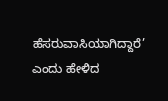ಹೆಸರುವಾಸಿಯಾಗಿದ್ದಾರೆ’ ಎಂದು ಹೇಳಿದ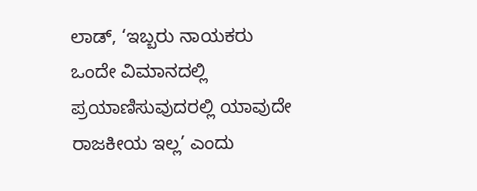ಲಾಡ್, ‘ಇಬ್ಬರು ನಾಯಕರು ಒಂದೇ ವಿಮಾನದಲ್ಲಿ ಪ್ರಯಾಣಿಸುವುದರಲ್ಲಿ ಯಾವುದೇ ರಾಜಕೀಯ ಇಲ್ಲ’ ಎಂದು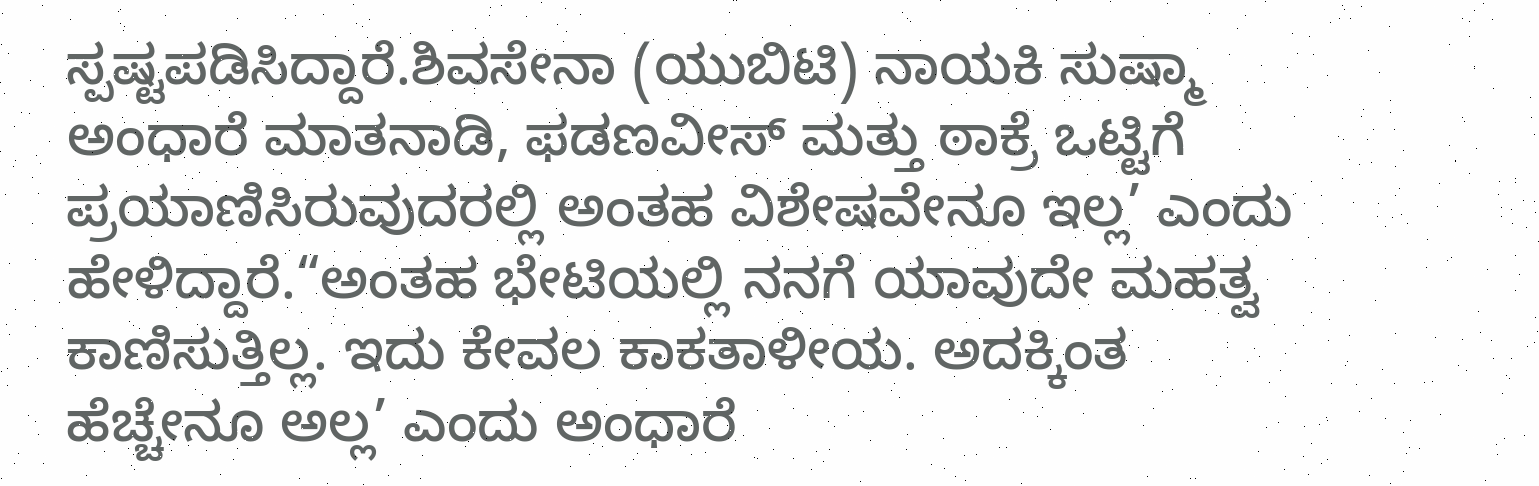ಸ್ಪಷ್ಟಪಡಿಸಿದ್ದಾರೆ.ಶಿವಸೇನಾ (ಯುಬಿಟಿ) ನಾಯಕಿ ಸುಷ್ಮಾ ಅಂಧಾರೆ ಮಾತನಾಡಿ, ಫಡಣವೀಸ್ ಮತ್ತು ಠಾಕ್ರೆ ಒಟ್ಟಿಗೆ ಪ್ರಯಾಣಿಸಿರುವುದರಲ್ಲಿ ಅಂತಹ ವಿಶೇಷವೇನೂ ಇಲ್ಲ’ ಎಂದು ಹೇಳಿದ್ದಾರೆ.“ಅಂತಹ ಭೇಟಿಯಲ್ಲಿ ನನಗೆ ಯಾವುದೇ ಮಹತ್ವ ಕಾಣಿಸುತ್ತಿಲ್ಲ. ಇದು ಕೇವಲ ಕಾಕತಾಳೀಯ. ಅದಕ್ಕಿಂತ ಹೆಚ್ಚೇನೂ ಅಲ್ಲ’ ಎಂದು ಅಂಧಾರೆ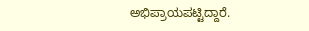ಅಭಿಪ್ರಾಯಪಟ್ಟಿದ್ದಾರೆ.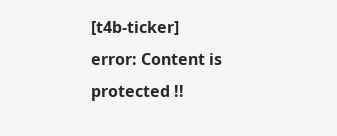[t4b-ticker]
error: Content is protected !!